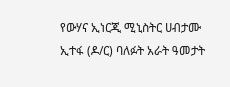የውሃና ኢነርጂ ሚኒስትር ሀብታሙ ኢተፋ (ዶ/ር) ባለፉት አራት ዓመታት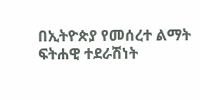በኢትዮጵያ የመሰረተ ልማት ፍትሐዊ ተደራሽነት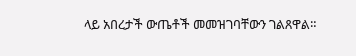ላይ አበረታች ውጤቶች መመዝገባቸውን ገልጸዋል።